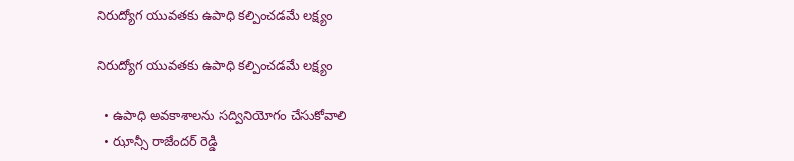నిరుద్యోగ యువతకు ఉపాధి కల్పించడమే లక్ష్యం

నిరుద్యోగ యువతకు ఉపాధి కల్పించడమే లక్ష్యం

  • ఉపాధి అవకాశాలను సద్వినియోగం చేసుకోవాలి
  • ఝాన్సీ రాజేందర్ రెడ్డి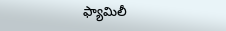ఫ్యామిలీ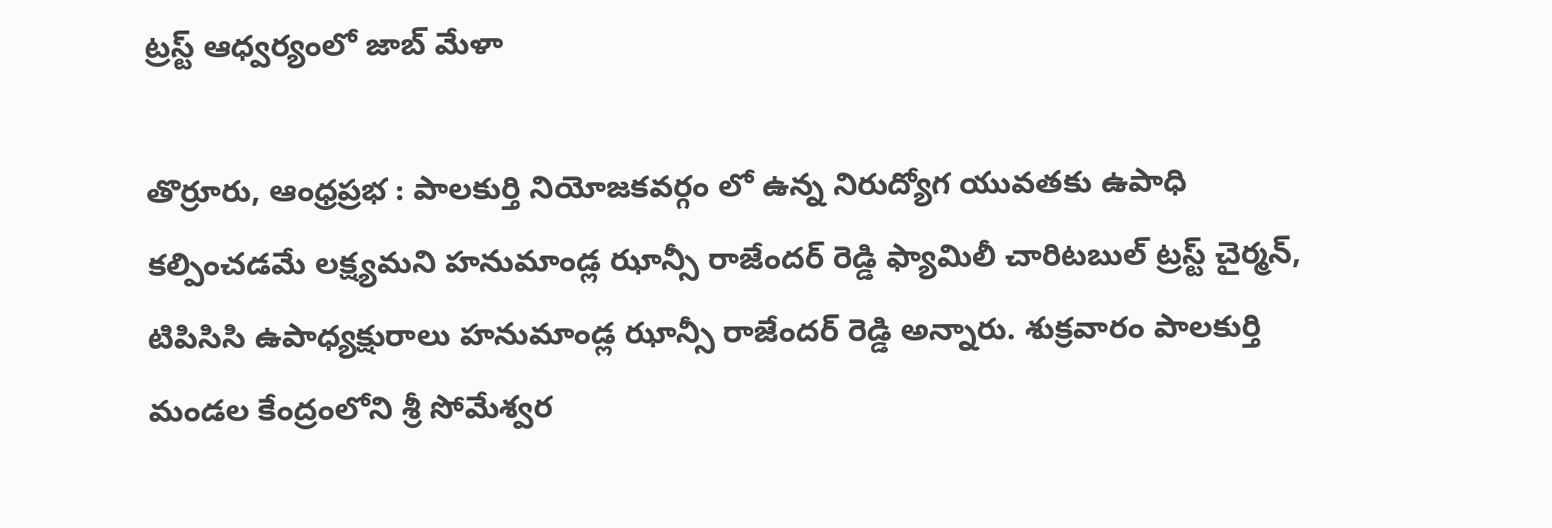ట్రస్ట్ ఆధ్వర్యంలో జాబ్ మేళా

తొర్రూరు, ఆంధ్రప్రభ : పాలకుర్తి నియోజకవర్గం లో ఉన్న నిరుద్యోగ యువతకు ఉపాధి కల్పించడమే లక్ష్యమని హనుమాండ్ల ఝాన్సీ రాజేందర్ రెడ్డి ఫ్యామిలీ చారిటబుల్ ట్రస్ట్ చైర్మన్, టిపిసిసి ఉపాధ్యక్షురాలు హనుమాండ్ల ఝాన్సీ రాజేందర్ రెడ్డి అన్నారు. శుక్రవారం పాలకుర్తి మండల కేంద్రంలోని శ్రీ సోమేశ్వర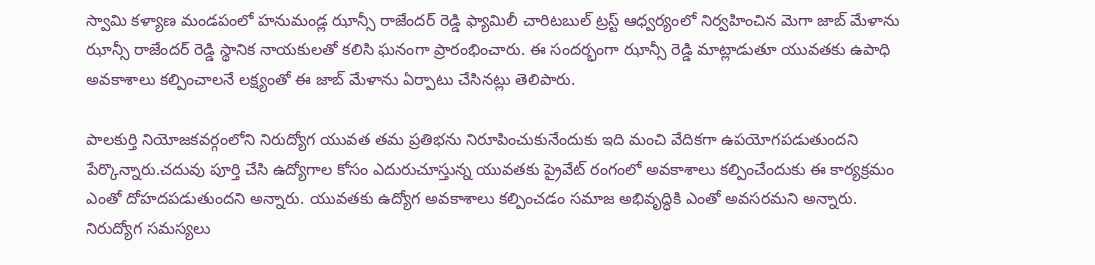స్వామి కళ్యాణ మండపంలో హనుమండ్ల ఝాన్సీ రాజేందర్ రెడ్డి ఫ్యామిలీ చారిటబుల్ ట్రస్ట్ ఆధ్వర్యంలో నిర్వహించిన మెగా జాబ్ మేళాను ఝాన్సీ రాజేందర్ రెడ్డి స్థానిక నాయకులతో కలిసి ఘనంగా ప్రారంభించారు. ఈ సందర్భంగా ఝాన్సీ రెడ్డి మాట్లాడుతూ యువతకు ఉపాధి అవకాశాలు కల్పించాలనే లక్ష్యంతో ఈ జాబ్ మేళాను ఏర్పాటు చేసినట్లు తెలిపారు.

పాలకుర్తి నియోజకవర్గంలోని నిరుద్యోగ యువత తమ ప్రతిభను నిరూపించుకునేందుకు ఇది మంచి వేదికగా ఉపయోగపడుతుందని పేర్కొన్నారు.చదువు పూర్తి చేసి ఉద్యోగాల కోసం ఎదురుచూస్తున్న యువతకు ప్రైవేట్ రంగంలో అవకాశాలు కల్పించేందుకు ఈ కార్యక్రమం ఎంతో దోహదపడుతుందని అన్నారు. యువతకు ఉద్యోగ అవకాశాలు కల్పించడం సమాజ అభివృద్ధికి ఎంతో అవసరమని అన్నారు. నిరుద్యోగ సమస్యలు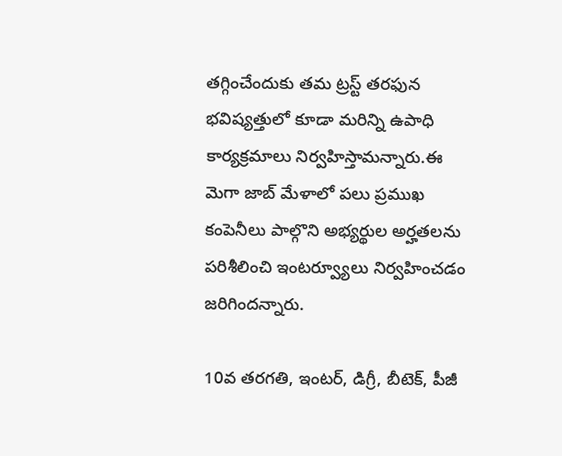తగ్గించేందుకు తమ ట్రస్ట్ తరఫున భవిష్యత్తులో కూడా మరిన్ని ఉపాధి కార్యక్రమాలు నిర్వహిస్తామన్నారు.ఈ మెగా జాబ్ మేళాలో పలు ప్రముఖ కంపెనీలు పాల్గొని అభ్యర్థుల అర్హతలను పరిశీలించి ఇంటర్వ్యూలు నిర్వహించడం జరిగిందన్నారు.

10వ తరగతి, ఇంటర్, డిగ్రీ, బీటెక్, పీజీ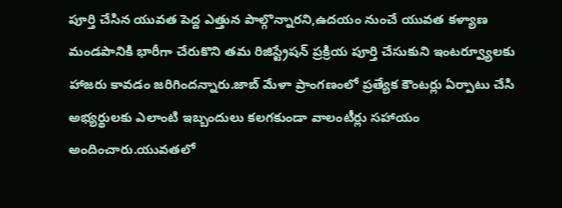పూర్తి చేసిన యువత పెద్ద ఎత్తున పాల్గొన్నారని,ఉదయం నుంచే యువత కళ్యాణ మండపానికి భారీగా చేరుకొని తమ రిజిస్ట్రేషన్ ప్రక్రియ పూర్తి చేసుకుని ఇంటర్వ్యూలకు హాజరు కావడం జరిగిందన్నారు.జాబ్ మేళా ప్రాంగణంలో ప్రత్యేక కౌంటర్లు ఏర్పాటు చేసి అభ్యర్థులకు ఎలాంటి ఇబ్బందులు కలగకుండా వాలంటీర్లు సహాయం అందించారు.యువతలో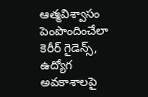ఆత్మవిశ్వాసం పెంపొందించేలా కెరీర్ గైడెన్స్, ఉద్యోగ అవకాశాలపై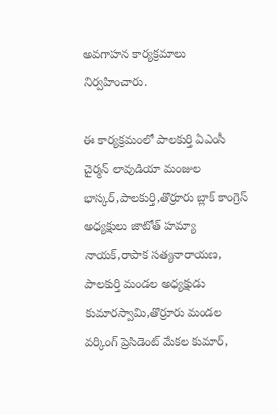అవగాహన కార్యక్రమాలు నిర్వహించారు.

ఈ కార్యక్రమంలో పాలకుర్తి ఏఎంసీ చైర్మన్ లావుడియా మంజుల భాస్కర్,పాలకుర్తి,తొర్రూరు బ్లాక్ కాంగ్రెస్ అధ్యక్షులు జాటోత్ హమ్యా నాయక్,రాపాక సత్యనారాయణ, పాలకుర్తి మండల అధ్యక్షుడు కుమారస్వామి,తొర్రూరు మండల వర్కింగ్ ప్రెసిడెంట్ మేకల కుమార్,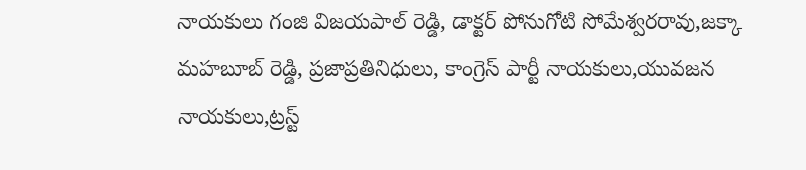నాయకులు గంజి విజయపాల్ రెడ్డి, డాక్టర్ పోనుగోటి సోమేశ్వరరావు,జక్కా మహబూబ్ రెడ్డి, ప్రజాప్రతినిధులు, కాంగ్రెస్ పార్టీ నాయకులు,యువజన నాయకులు,ట్రస్ట్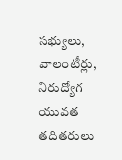సభ్యులు, వాలంటీర్లు, నిరుద్యోగ యువత తదితరులు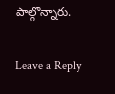పాల్గొన్నారు.

Leave a Reply